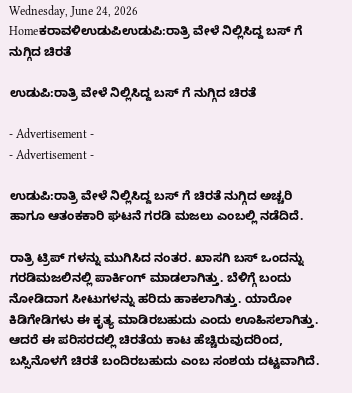Wednesday, June 24, 2026
Homeಕರಾವಳಿಉಡುಪಿಉಡುಪಿ:ರಾತ್ರಿ ವೇಳೆ ನಿಲ್ಲಿಸಿದ್ದ ಬಸ್ ಗೆ ನುಗ್ಗಿದ ಚಿರತೆ

ಉಡುಪಿ:ರಾತ್ರಿ ವೇಳೆ ನಿಲ್ಲಿಸಿದ್ದ ಬಸ್ ಗೆ ನುಗ್ಗಿದ ಚಿರತೆ

- Advertisement -
- Advertisement -

ಉಡುಪಿ:ರಾತ್ರಿ ವೇಳೆ ನಿಲ್ಲಿಸಿದ್ದ ಬಸ್ ಗೆ ಚಿರತೆ ನುಗ್ಗಿದ ಅಚ್ಚರಿ ಹಾಗೂ ಆತಂಕಕಾರಿ ಘಟನೆ ಗರಡಿ ಮಜಲು ಎಂಬಲ್ಲಿ ನಡೆದಿದೆ.

ರಾತ್ರಿ ಟ್ರಿಪ್ ಗಳನ್ನು ಮುಗಿಸಿದ ನಂತರ. ಖಾಸಗಿ ಬಸ್ ಒಂದನ್ನು ಗರಡಿಮಜಲಿನಲ್ಲಿ ಪಾರ್ಕಿಂಗ್ ಮಾಡಲಾಗಿತ್ತು. ಬೆಳಿಗ್ಗೆ ಬಂದು ನೋಡಿದಾಗ ಸೀಟುಗಳನ್ನು ಹರಿದು ಹಾಕಲಾಗಿತ್ತು. ಯಾರೋ ಕಿಡಿಗೇಡಿಗಳು ಈ ಕೃತ್ಯ ಮಾಡಿರಬಹುದು ಎಂದು ಊಹಿಸಲಾಗಿತ್ತು. ಆದರೆ ಈ ಪರಿಸರದಲ್ಲಿ ಚಿರತೆಯ ಕಾಟ ಹೆಚ್ಚಿರುವುದರಿಂದ, ಬಸ್ಸಿನೊಳಗೆ ಚಿರತೆ ಬಂದಿರಬಹುದು ಎಂಬ ಸಂಶಯ ದಟ್ಟವಾಗಿದೆ.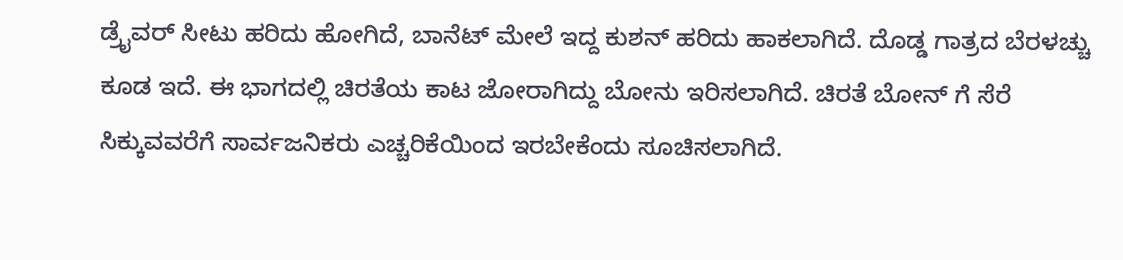ಡ್ರೈವರ್ ಸೀಟು ಹರಿದು ಹೋಗಿದೆ, ಬಾನೆಟ್ ಮೇಲೆ ಇದ್ದ ಕುಶನ್ ಹರಿದು ಹಾಕಲಾಗಿದೆ. ದೊಡ್ಡ ಗಾತ್ರದ ಬೆರಳಚ್ಚು ಕೂಡ ಇದೆ. ಈ ಭಾಗದಲ್ಲಿ ಚಿರತೆಯ ಕಾಟ ಜೋರಾಗಿದ್ದು ಬೋನು ಇರಿಸಲಾಗಿದೆ. ಚಿರತೆ ಬೋನ್ ಗೆ ಸೆರೆ ಸಿಕ್ಕುವವರೆಗೆ ಸಾರ್ವಜನಿಕರು ಎಚ್ಚರಿಕೆಯಿಂದ ಇರಬೇಕೆಂದು ಸೂಚಿಸಲಾಗಿದೆ.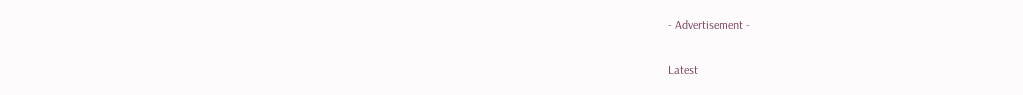- Advertisement -

Latest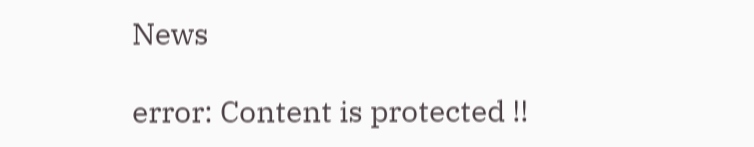News

error: Content is protected !!